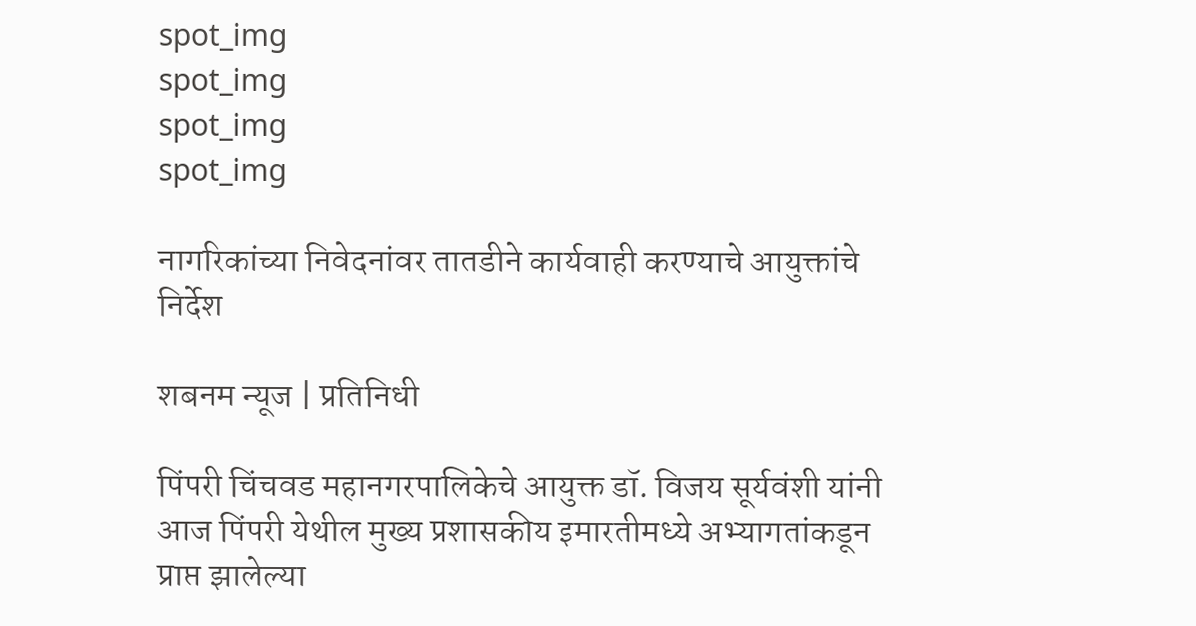spot_img
spot_img
spot_img
spot_img

नागरिकांच्या निवेदनांवर तातडीने कार्यवाही करण्याचे आयुक्तांचे निर्देश

शबनम न्यूज | प्रतिनिधी

पिंपरी चिंचवड महानगरपालिकेचे आयुक्त डॉ. विजय सूर्यवंशी यांनी आज पिंपरी येथील मुख्य प्रशासकीय इमारतीमध्ये अभ्यागतांकडून प्राप्त झालेल्या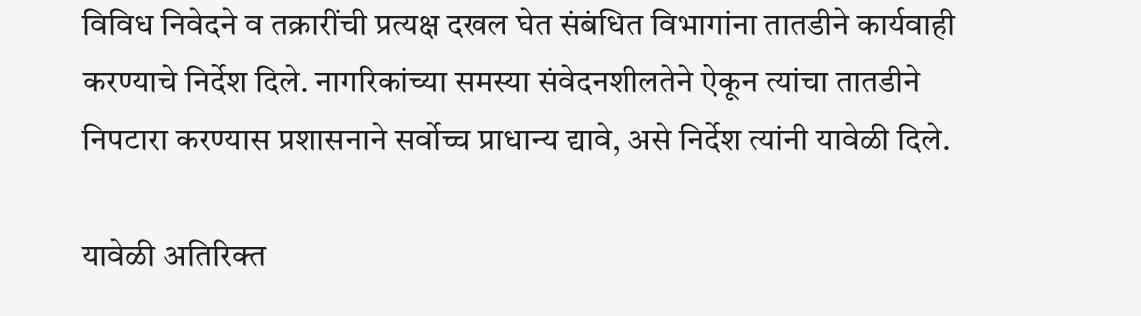विविध निवेदने व तक्रारींची प्रत्यक्ष दखल घेत संबंधित विभागांना तातडीने कार्यवाही करण्याचे निर्देश दिले. नागरिकांच्या समस्या संवेदनशीलतेने ऐकून त्यांचा तातडीने निपटारा करण्यास प्रशासनाने सर्वोच्च प्राधान्य द्यावे, असे निर्देश त्यांनी यावेळी दिले.

यावेळी अतिरिक्त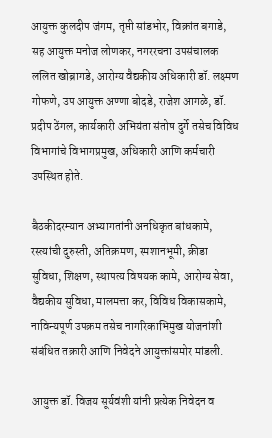आयुक्त कुलदीप जंगम, तृप्ती सांडभोर, विक्रांत बगाडे, सह आयुक्त मनोज लोणकर, नगररचना उपसंचालक ललित खोब्रागडे, आरोग्य वैद्यकीय अधिकारी डॉ. लक्ष्मण गोफणे, उप आयुक्त अण्णा बोदडे, राजेश आगळे, डॉ. प्रदीप ठेंगल, कार्यकारी अभियंता संतोष दुर्गे तसेच विविध विभागांचे विभागप्रमुख, अधिकारी आणि कर्मचारी उपस्थित होते.

बैठकीदरम्यान अभ्यागतांनी अनधिकृत बांधकामे, रस्त्यांची दुरुस्ती, अतिक्रमण, स्मशानभूमी, क्रीडा सुविधा, शिक्षण, स्थापत्य विषयक कामे, आरोग्य सेवा, वैद्यकीय सुविधा, मालमत्ता कर, विविध विकासकामे, नाविन्यपूर्ण उपक्रम तसेच नागरिकाभिमुख योजनांशी संबंधित तक्रारी आणि निवेदने आयुक्तांसमोर मांडली.

आयुक्त डॉ. विजय सूर्यवंशी यांनी प्रत्येक निवेदन व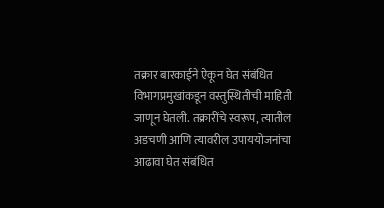तक्रार बारकाईने ऐकून घेत संबंधित विभागप्रमुखांकडून वस्तुस्थितीची माहिती जाणून घेतली. तक्रारींचे स्वरूप, त्यातील अडचणी आणि त्यावरील उपाययोजनांचा आढावा घेत संबंधित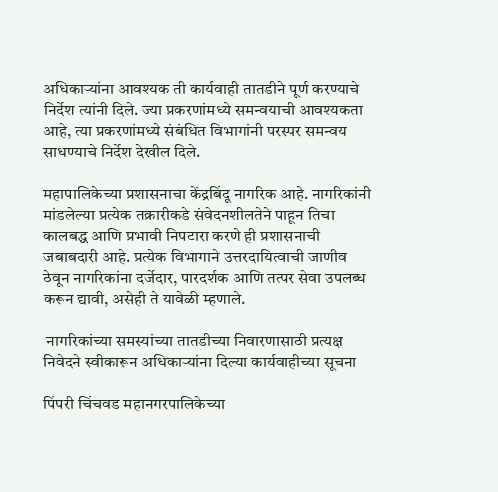अधिकाऱ्यांना आवश्यक ती कार्यवाही तातडीने पूर्ण करण्याचे निर्देश त्यांनी दिले. ज्या प्रकरणांमध्ये समन्वयाची आवश्यकता आहे, त्या प्रकरणांमध्ये संबंधित विभागांनी परस्पर समन्वय साधण्याचे निर्देश देखील दिले.

महापालिकेच्या प्रशासनाचा केंद्रबिंदू नागरिक आहे. नागरिकांनी मांडलेल्या प्रत्येक तक्रारीकडे संवेदनशीलतेने पाहून तिचा कालबद्ध आणि प्रभावी निपटारा करणे ही प्रशासनाची जबाबदारी आहे. प्रत्येक विभागाने उत्तरदायित्वाची जाणीव ठेवून नागरिकांना दर्जेदार, पारदर्शक आणि तत्पर सेवा उपलब्ध करून द्यावी, असेही ते यावेळी म्हणाले.

 नागरिकांच्या समस्यांच्या तातडीच्या निवारणासाठी प्रत्यक्ष निवेदने स्वीकारून अधिकाऱ्यांना दिल्या कार्यवाहीच्या सूचना

पिंपरी चिंचवड महानगरपालिकेच्या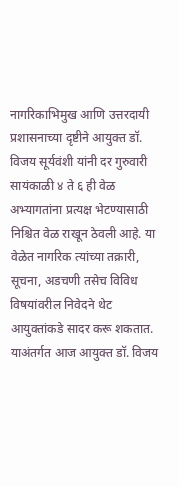नागरिकाभिमुख आणि उत्तरदायी प्रशासनाच्या दृष्टीने आयुक्त डॉ. विजय सूर्यवंशी यांनी दर गुरुवारी सायंकाळी ४ ते ६ ही वेळ अभ्यागतांना प्रत्यक्ष भेटण्यासाठी निश्चित वेळ राखून ठेवली आहे. या वेळेत नागरिक त्यांच्या तक्रारी, सूचना, अडचणी तसेच विविध विषयांवरील निवेदने थेट आयुक्तांकडे सादर करू शकतात. याअंतर्गत आज आयुक्त डॉ. विजय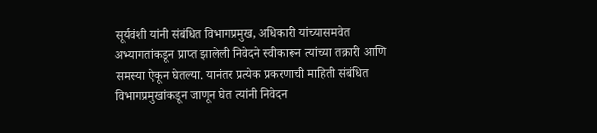सूर्यवंशी यांनी संबंधित विभागप्रमुख, अधिकारी यांच्यासमवेत अभ्यागतांकडून प्राप्त झालेली निवेदने स्वीकारून त्यांच्या तक्रारी आणि समस्या ऐकून घेतल्या. यानंतर प्रत्येक प्रकरणाची माहिती संबंधित विभागप्रमुखांकडून जाणून घेत त्यांनी निवेदन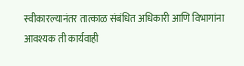स्वीकारल्यानंतर तात्काळ संबंधित अधिकारी आणि विभागांना आवश्यक ती कार्यवाही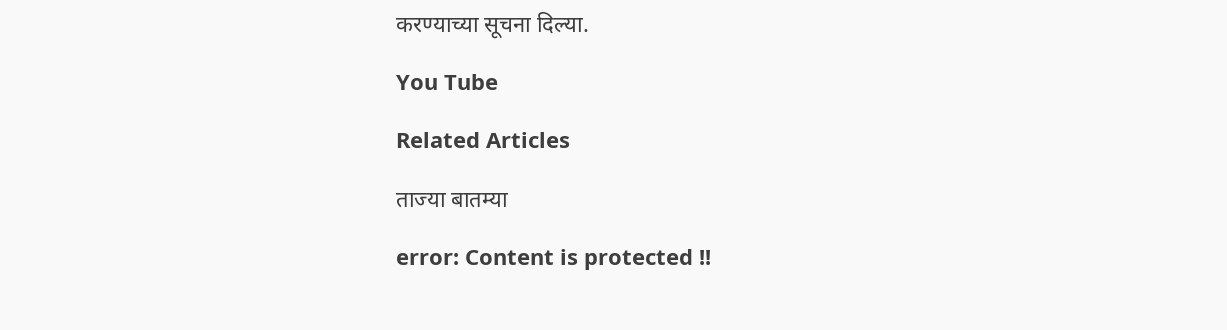करण्याच्या सूचना दिल्या.

You Tube

Related Articles

ताज्या बातम्या

error: Content is protected !!